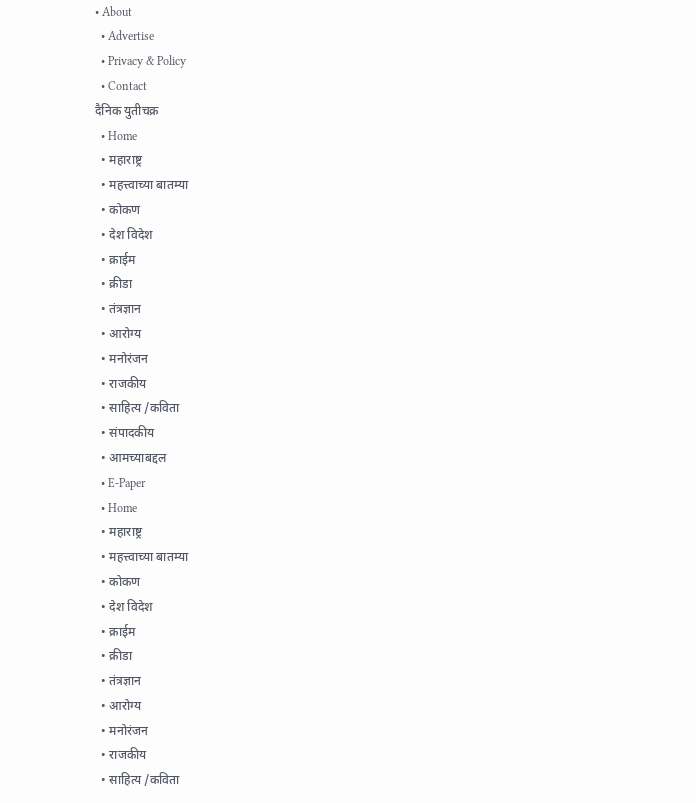• About
  • Advertise
  • Privacy & Policy
  • Contact
दैनिक युतीचक्र
  • Home
  • महाराष्ट्र
  • महत्त्वाच्या बातम्या
  • कोकण
  • देश विदेश
  • क्राईम
  • क्रीडा
  • तंत्रज्ञान
  • आरोग्य
  • मनोरंजन
  • राजकीय
  • साहित्य /कविता
  • संपादकीय
  • आमच्याबद्दल
  • E-Paper
  • Home
  • महाराष्ट्र
  • महत्त्वाच्या बातम्या
  • कोकण
  • देश विदेश
  • क्राईम
  • क्रीडा
  • तंत्रज्ञान
  • आरोग्य
  • मनोरंजन
  • राजकीय
  • साहित्य /कविता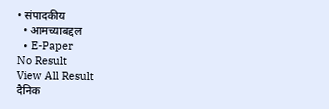• संपादकीय
  • आमच्याबद्दल
  • E-Paper
No Result
View All Result
दैनिक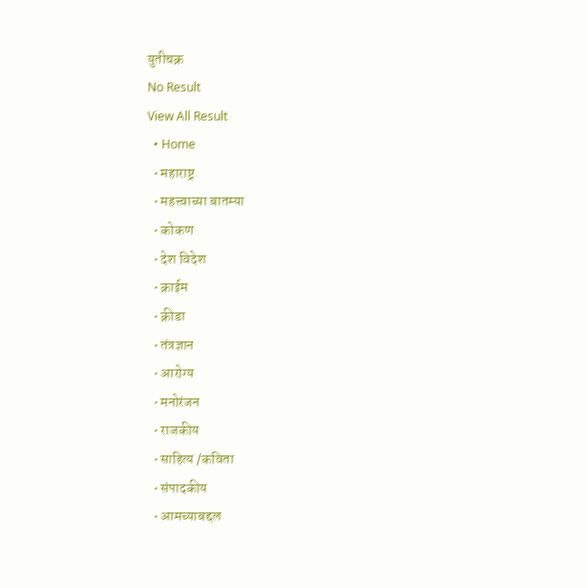युतीचक्र
No Result
View All Result
  • Home
  • महाराष्ट्र
  • महत्त्वाच्या बातम्या
  • कोकण
  • देश विदेश
  • क्राईम
  • क्रीडा
  • तंत्रज्ञान
  • आरोग्य
  • मनोरंजन
  • राजकीय
  • साहित्य /कविता
  • संपादकीय
  • आमच्याबद्दल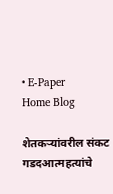• E-Paper
Home Blog

शेतकऱ्यांवरील संकट गडदआत्महत्यांचे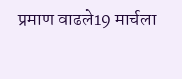प्रमाण वाढले19 मार्चला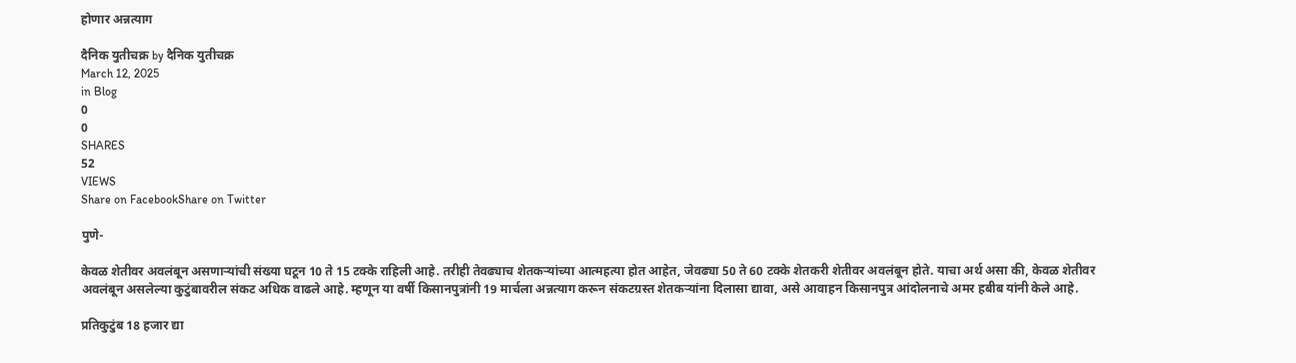होणार अन्नत्याग

दैनिक युतीचक्र by दैनिक युतीचक्र
March 12, 2025
in Blog
0
0
SHARES
52
VIEWS
Share on FacebookShare on Twitter

पुणे-

केवळ शेतीवर अवलंबून असणाऱ्यांची संख्या घटून 10 ते 15 टक्के राहिली आहे. तरीही तेवढ्याच शेतकऱ्यांच्या आत्महत्या होत आहेत, जेवढ्या 50 ते 60 टक्के शेतकरी शेतीवर अवलंबून होते. याचा अर्थ असा की, केवळ शेतीवर अवलंबून असलेल्या कुटुंबावरील संकट अधिक वाढले आहे. म्हणून या वर्षी किसानपुत्रांनी 19 मार्चला अन्नत्याग करून संकटग्रस्त शेतकऱ्यांना दिलासा द्यावा, असे आवाहन किसानपुत्र आंदोलनाचे अमर हबीब यांनी केले आहे.

प्रतिकुटुंब 18 हजार द्या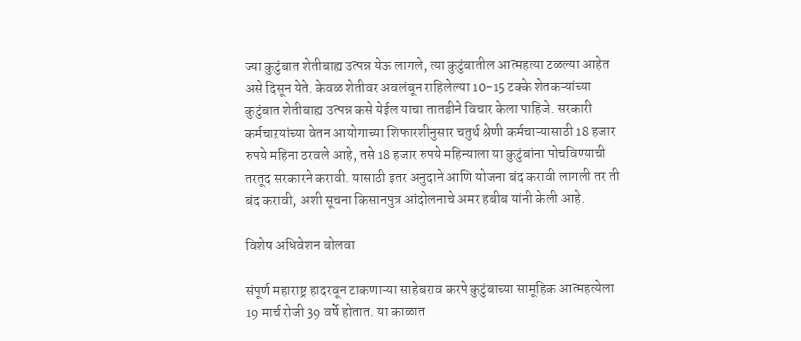ज्या कुटुंबात शेतीबाह्य उत्पन्न येऊ लागले, त्या कुटुंबातील आत्महत्या टळल्या आहेत असे दिसून येते. केवळ शेतीवर अवलंबून राहिलेल्या 10-15 टक्के शेतकऱ्यांच्या कुटुंबात शेतीबाह्य उत्पन्न कसे येईल याचा तातडीने विचार केला पाहिजे. सरकारी कर्मचाऱयांच्या वेतन आयोगाच्या शिफारशीनुसार चतुर्थ श्रेणी कर्मचाऱ्यासाठी 18 हजार रुपये महिना ठरवले आहे, तसे 18 हजार रुपये महिन्याला या कुटुंबांना पोचविण्याची तरतूद सरकारने करावी. यासाठी इतर अनुदाने आणि योजना बंद करावी लागली तर ती बंद करावी, अशी सूचना किसानपुत्र आंदोलनाचे अमर हबीब यांनी केली आहे.

विशेष अधिवेशन बोलवा

संपूर्ण महाराष्ट्र हादरवून टाकणाऱ्या साहेबराव करपे कुटुंबाच्या सामूहिक आत्महत्येला 19 मार्च रोजी 39 वर्षे होतात. या काळात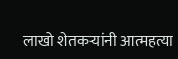लाखो शेतकऱ्यांनी आत्महत्या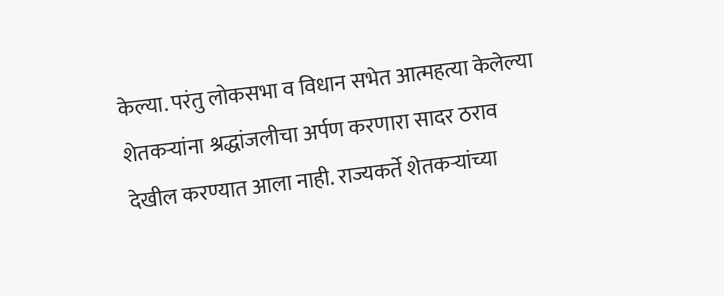केल्या. परंतु लोकसभा व विधान सभेत आत्महत्या केलेल्या शेतकऱ्यांना श्रद्धांजलीचा अर्पण करणारा सादर ठराव देखील करण्यात आला नाही. राज्यकर्ते शेतकऱ्यांच्या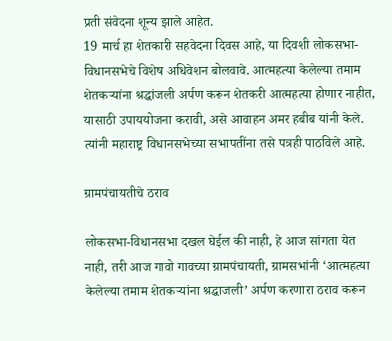प्रती संवेदना शून्य झाले आहेत.
19 मार्च हा शेतकारी सहवेदना दिवस आहे, या दिवशी लोकसभा- विधानसभेचे विशेष अधिवेशन बोलवावे. आत्महत्या केलेल्या तमाम शेतकऱ्यांना श्रद्धांजली अर्पण करून शेतकरी आत्महत्या होणार नाहीत, यासाठी उपाययोजना करावी, असे आवाहन अमर हबीब यांनी केले. त्यांनी महाराष्ट्र विधानसभेच्या सभापतींना तसे पत्रही पाठविले आहे.

ग्रामपंचायतीचे ठराव

लोकसभा-विधानसभा दखल घेईल की नाही, हे आज सांगता येत नाही, तरी आज गावो गावच्या ग्रामपंचायती, ग्रामसभांनी ‘आत्महत्या केलेल्या तमाम शेतकऱ्यांना श्रद्धाजली’ अर्पण करणारा ठराव करून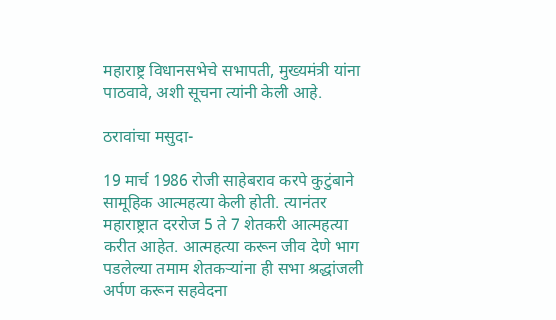महाराष्ट्र विधानसभेचे सभापती, मुख्यमंत्री यांना पाठवावे, अशी सूचना त्यांनी केली आहे.

ठरावांचा मसुदा-

19 मार्च 1986 रोजी साहेबराव करपे कुटुंबाने सामूहिक आत्महत्या केली होती. त्यानंतर महाराष्ट्रात दररोज 5 ते 7 शेतकरी आत्महत्या करीत आहेत. आत्महत्या करून जीव देणे भाग पडलेल्या तमाम शेतकऱ्यांना ही सभा श्रद्धांजली अर्पण करून सहवेदना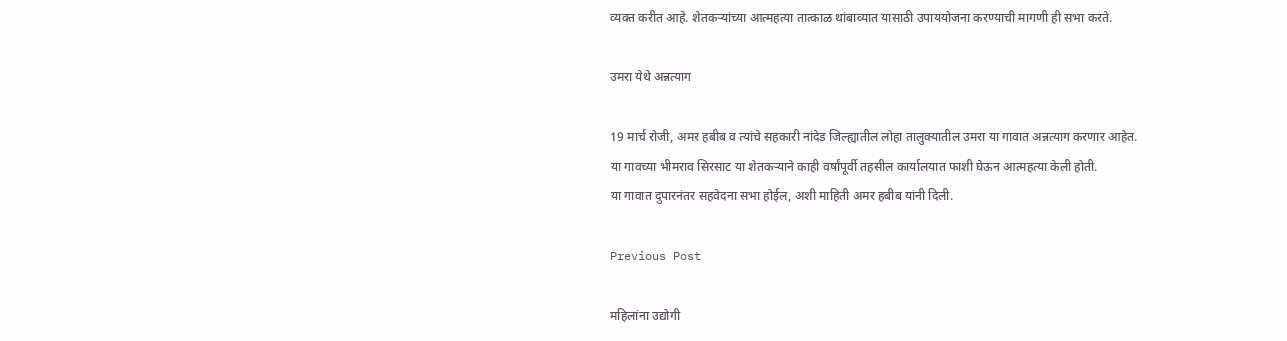व्यक्त करीत आहे. शेतकऱ्यांच्या आत्महत्या तात्काळ थांबाव्यात यासाठी उपाययोजना करण्याची मागणी ही सभा करते.

उमरा येथे अन्नत्याग

19 मार्च रोजी, अमर हबीब व त्यांचे सहकारी नांदेड जिल्ह्यातील लोहा तालुक्यातील उमरा या गावात अन्नत्याग करणार आहेत.
या गावच्या भीमराव सिरसाट या शेतकऱ्याने काही वर्षांपूर्वी तहसील कार्यालयात फाशी घेऊन आत्महत्या केली होती.
या गावात दुपारनंतर सहवेदना सभा होईल, अशी माहिती अमर हबीब यांनी दिली.

Previous Post

महिलांना उद्योगी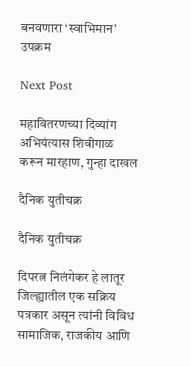बनवणारा ‘स्वाभिमान’ उपक्रम

Next Post

महावितरणच्या दिव्यांग अभियंत्यास शिवीगाळ करून मारहाण, गुन्हा दाखल

दैनिक युतीचक्र

दैनिक युतीचक्र

दिपरत्न निलंगेकर हे लातूर जिल्ह्यातील एक सक्रिय पत्रकार असून त्यांनी विविध सामाजिक, राजकीय आणि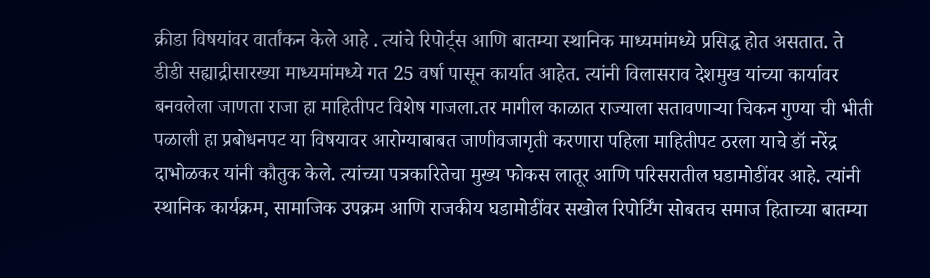क्रीडा विषयांवर वार्तांकन केले आहे . त्यांचे रिपोर्ट्स आणि बातम्या स्थानिक माध्यमांमध्ये प्रसिद्ध होत असतात. ते डीडी सह्याद्रीसारख्या माध्यमांमध्ये गत 25 वर्षा पासून कार्यात आहेत. त्यांनी विलासराव देशमुख यांच्या कार्यावर बनवलेला जाणता राजा हा माहितीपट विशेष गाजला.तर मागील काळात राज्याला सतावणाऱ्या चिकन गुण्या ची भीती पळाली हा प्रबोधनपट या विषयावर आरोग्याबाबत जाणीवजागृती करणारा पहिला माहितीपट ठरला याचे डॉ नरेंद्र दाभोळकर यांनी कौतुक केले. त्यांच्या पत्रकारितेचा मुख्य फोकस लातूर आणि परिसरातील घडामोडींवर आहे. त्यांनी स्थानिक कार्यक्रम, सामाजिक उपक्रम आणि राजकीय घडामोडींवर सखोल रिपोर्टिंग सोबतच समाज हिताच्या बातम्या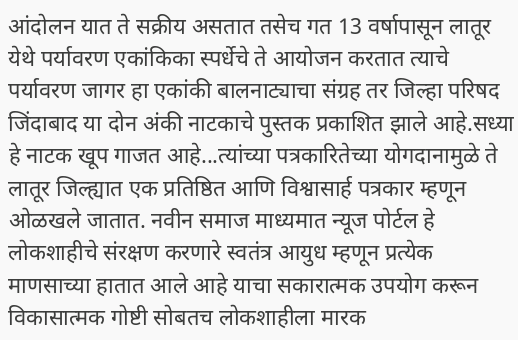आंदोलन यात ते सक्रीय असतात तसेच गत 13 वर्षापासून लातूर येथे पर्यावरण एकांकिका स्पर्धेचे ते आयोजन करतात त्याचे पर्यावरण जागर हा एकांकी बालनाट्याचा संग्रह तर जिल्हा परिषद जिंदाबाद या दोन अंकी नाटकाचे पुस्तक प्रकाशित झाले आहे.सध्या हे नाटक खूप गाजत आहे...त्यांच्या पत्रकारितेच्या योगदानामुळे ते लातूर जिल्ह्यात एक प्रतिष्ठित आणि विश्वासार्ह पत्रकार म्हणून ओळखले जातात. नवीन समाज माध्यमात न्यूज पोर्टल हे लोकशाहीचे संरक्षण करणारे स्वतंत्र आयुध म्हणून प्रत्येक माणसाच्या हातात आले आहे याचा सकारात्मक उपयोग करून विकासात्मक गोष्टी सोबतच लोकशाहीला मारक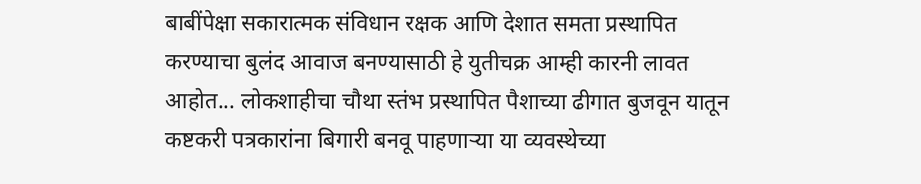बाबींपेक्षा सकारात्मक संविधान रक्षक आणि देशात समता प्रस्थापित करण्याचा बुलंद आवाज बनण्यासाठी हे युतीचक्र आम्ही कारनी लावत आहोत... लोकशाहीचा चौथा स्तंभ प्रस्थापित पैशाच्या ढीगात बुजवून यातून कष्टकरी पत्रकारांना बिगारी बनवू पाहणाऱ्या या व्यवस्थेच्या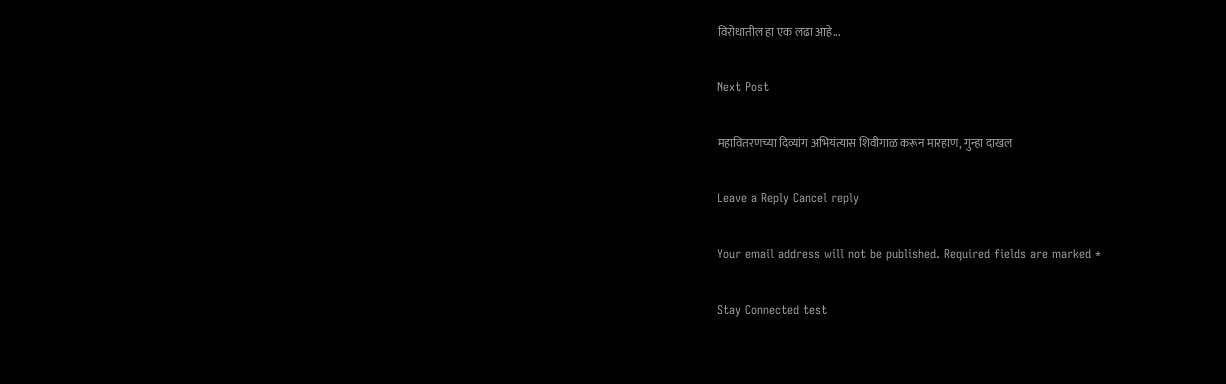विरोधातील हा एक लढा आहे...

Next Post

महावितरणच्या दिव्यांग अभियंत्यास शिवीगाळ करून मारहाण, गुन्हा दाखल

Leave a Reply Cancel reply

Your email address will not be published. Required fields are marked *

Stay Connected test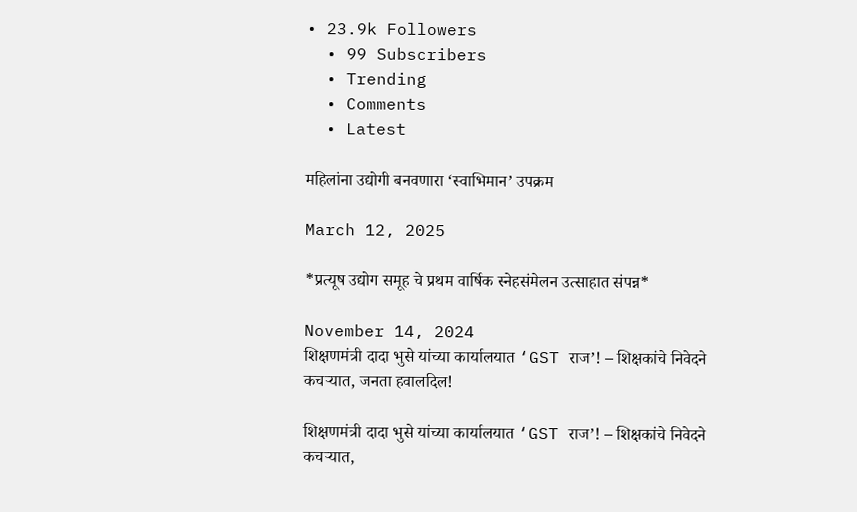• 23.9k Followers
  • 99 Subscribers
  • Trending
  • Comments
  • Latest

महिलांना उद्योगी बनवणारा ‘स्वाभिमान’ उपक्रम

March 12, 2025

*प्रत्यूष उद्योग समूह चे प्रथम वार्षिक स्नेहसंमेलन उत्साहात संपन्न*

November 14, 2024
शिक्षणमंत्री दादा भुसे यांच्या कार्यालयात ‘GST राज’! – शिक्षकांचे निवेदने कचऱ्यात, जनता हवालदिल!

शिक्षणमंत्री दादा भुसे यांच्या कार्यालयात ‘GST राज’! – शिक्षकांचे निवेदने कचऱ्यात,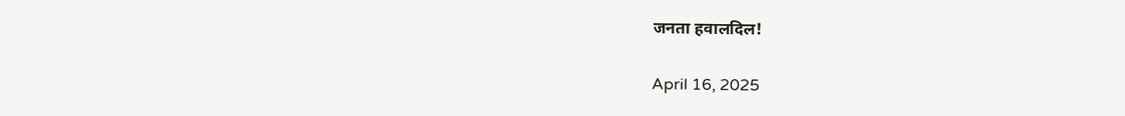जनता हवालदिल!

April 16, 2025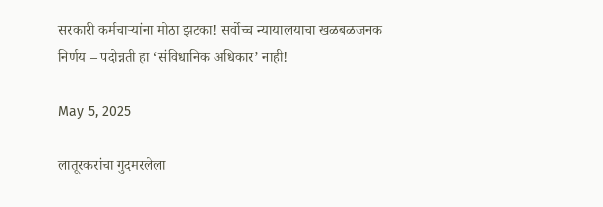सरकारी कर्मचाऱ्यांना मोठा झटका! सर्वोच्च न्यायालयाचा खळबळजनक निर्णय – पदोन्नती हा ‘संविधानिक अधिकार’ नाही!

May 5, 2025

लातूरकरांचा गुदमरलेला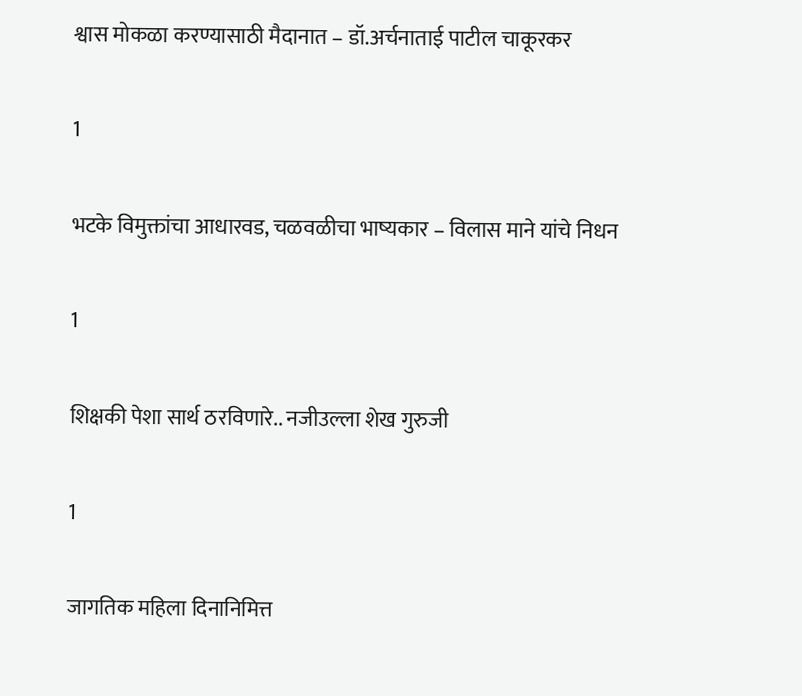श्वास मोकळा करण्यासाठी मैदानात – डॉ.अर्चनाताई पाटील चाकूरकर

1

भटके विमुक्तांचा आधारवड, चळवळीचा भाष्यकार – विलास माने यांचे निधन

1

शिक्षकी पेशा सार्थ ठरविणारे.. नजीउल्ला शेख गुरुजी

1

जागतिक महिला दिनानिमित्त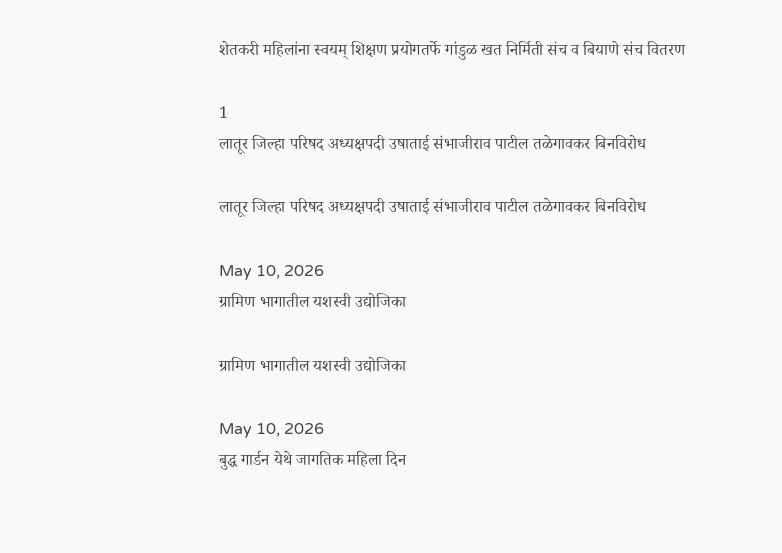शेतकरी महिलांना स्वयम् शिक्षण प्रयोगतर्फे गांडुळ खत निर्मिती संच व बियाणे संच वितरण

1
लातूर जिल्हा परिषद अध्यक्षपदी उषाताई संभाजीराव पाटील तळेगावकर बिनविरोध

लातूर जिल्हा परिषद अध्यक्षपदी उषाताई संभाजीराव पाटील तळेगावकर बिनविरोध

May 10, 2026
ग्रामिण भागातील यशस्वी उद्योजिका

ग्रामिण भागातील यशस्वी उद्योजिका

May 10, 2026
बुद्ध गार्डन येथे जागतिक महिला दिन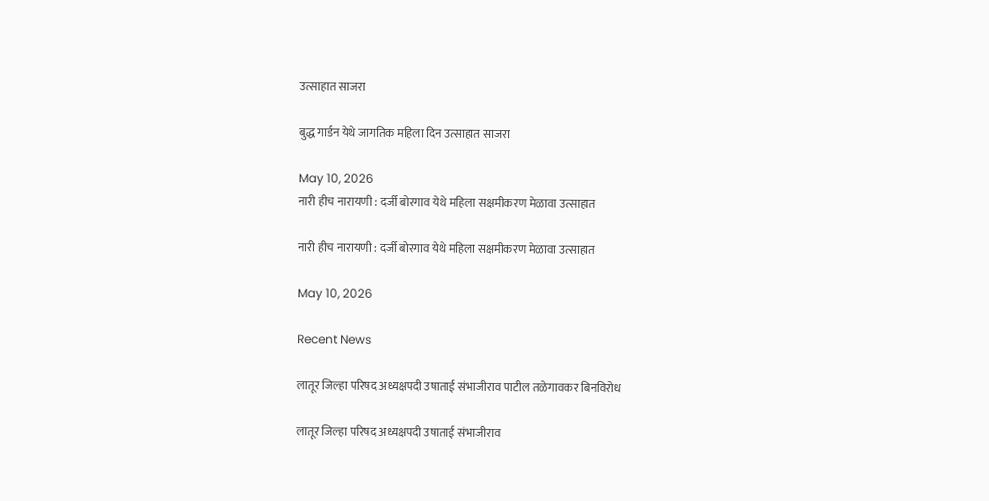उत्साहात साजरा

बुद्ध गार्डन येथे जागतिक महिला दिन उत्साहात साजरा

May 10, 2026
नारी हीच नारायणी : दर्जी बोरगाव येथे महिला सक्षमीकरण मेळावा उत्साहात

नारी हीच नारायणी : दर्जी बोरगाव येथे महिला सक्षमीकरण मेळावा उत्साहात

May 10, 2026

Recent News

लातूर जिल्हा परिषद अध्यक्षपदी उषाताई संभाजीराव पाटील तळेगावकर बिनविरोध

लातूर जिल्हा परिषद अध्यक्षपदी उषाताई संभाजीराव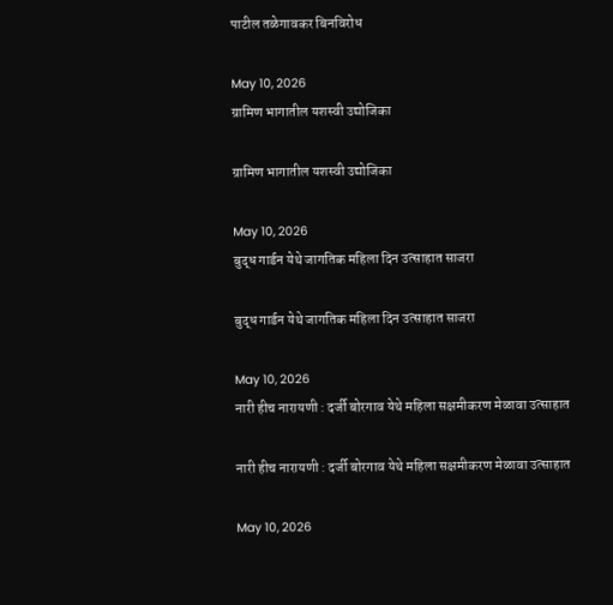पाटील तळेगावकर बिनविरोध

May 10, 2026
ग्रामिण भागातील यशस्वी उद्योजिका

ग्रामिण भागातील यशस्वी उद्योजिका

May 10, 2026
बुद्ध गार्डन येथे जागतिक महिला दिन उत्साहात साजरा

बुद्ध गार्डन येथे जागतिक महिला दिन उत्साहात साजरा

May 10, 2026
नारी हीच नारायणी : दर्जी बोरगाव येथे महिला सक्षमीकरण मेळावा उत्साहात

नारी हीच नारायणी : दर्जी बोरगाव येथे महिला सक्षमीकरण मेळावा उत्साहात

May 10, 2026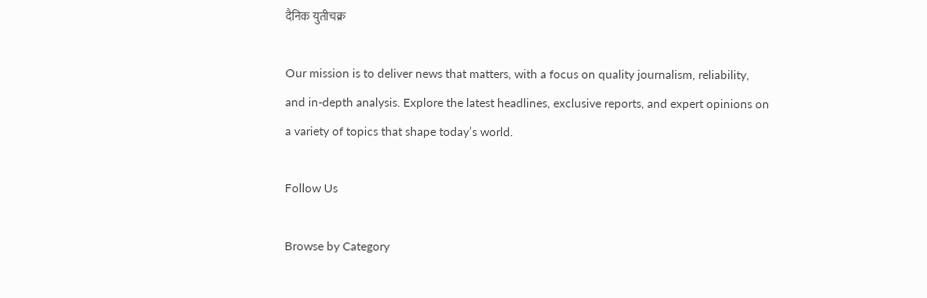दैनिक युतीचक्र

Our mission is to deliver news that matters, with a focus on quality journalism, reliability, and in-depth analysis. Explore the latest headlines, exclusive reports, and expert opinions on a variety of topics that shape today’s world.

Follow Us

Browse by Category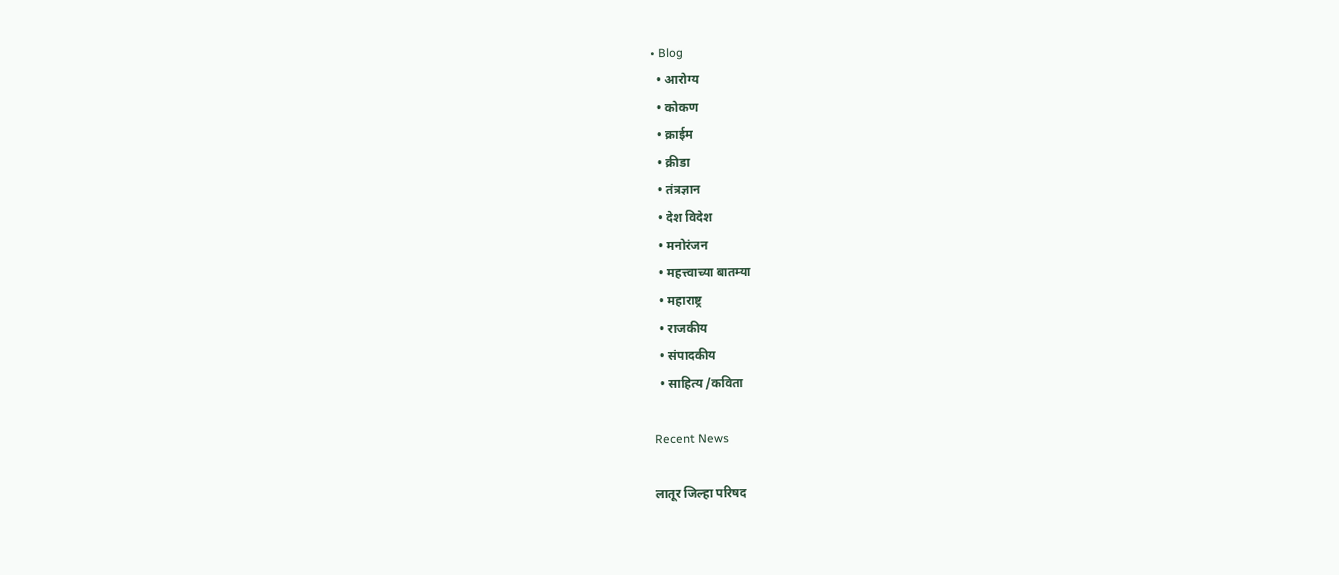• Blog
  • आरोग्य
  • कोकण
  • क्राईम
  • क्रीडा
  • तंत्रज्ञान
  • देश विदेश
  • मनोरंजन
  • महत्त्वाच्या बातम्या
  • महाराष्ट्र
  • राजकीय
  • संपादकीय
  • साहित्य /कविता

Recent News

लातूर जिल्हा परिषद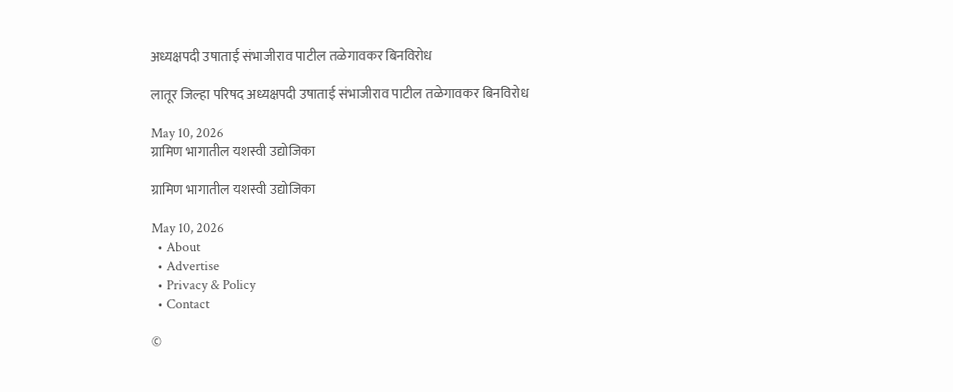अध्यक्षपदी उषाताई संभाजीराव पाटील तळेगावकर बिनविरोध

लातूर जिल्हा परिषद अध्यक्षपदी उषाताई संभाजीराव पाटील तळेगावकर बिनविरोध

May 10, 2026
ग्रामिण भागातील यशस्वी उद्योजिका

ग्रामिण भागातील यशस्वी उद्योजिका

May 10, 2026
  • About
  • Advertise
  • Privacy & Policy
  • Contact

©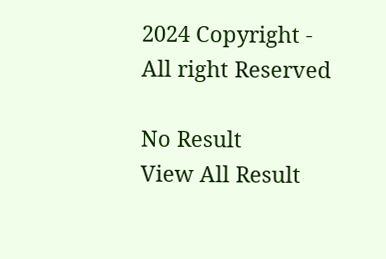2024 Copyright - All right Reserved

No Result
View All Result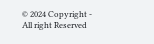© 2024 Copyright - All right Reserved